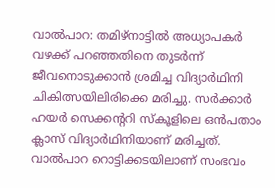വാൽപാറ: തമിഴ്നാട്ടിൽ അധ്യാപകർ വഴക്ക് പറഞ്ഞതിനെ തുടർന്ന് ജീവനൊടുക്കാൻ ശ്രമിച്ച വിദ്യാർഥിനി ചികിത്സയിലിരിക്കെ മരിച്ചു. സർക്കാർ ഹയർ സെക്കന്ററി സ്കൂളിലെ ഒൻപതാം ക്ലാസ് വിദ്യാർഥിനിയാണ് മരിച്ചത്.
വാൽപാറ റൊട്ടിക്കടയിലാണ് സംഭവം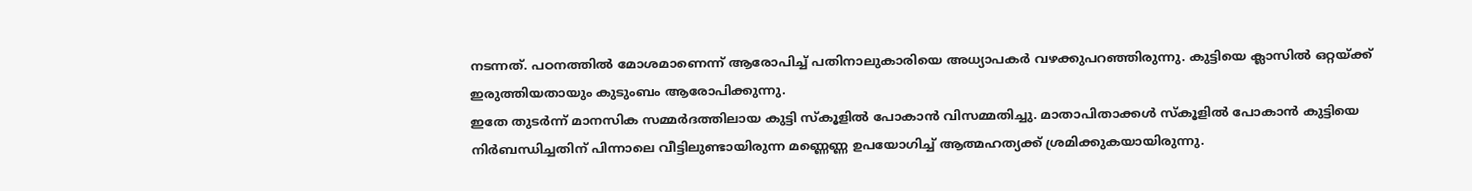നടന്നത്. പഠനത്തിൽ മോശമാണെന്ന് ആരോപിച്ച് പതിനാലുകാരിയെ അധ്യാപകർ വഴക്കുപറഞ്ഞിരുന്നു. കുട്ടിയെ ക്ലാസിൽ ഒറ്റയ്ക്ക് ഇരുത്തിയതായും കുടുംബം ആരോപിക്കുന്നു.
ഇതേ തുടർന്ന് മാനസിക സമ്മർദത്തിലായ കുട്ടി സ്കൂളിൽ പോകാൻ വിസമ്മതിച്ചു. മാതാപിതാക്കൾ സ്കൂളിൽ പോകാൻ കുട്ടിയെ നിർബന്ധിച്ചതിന് പിന്നാലെ വീട്ടിലുണ്ടായിരുന്ന മണ്ണെണ്ണ ഉപയോഗിച്ച് ആത്മഹത്യക്ക് ശ്രമിക്കുകയായിരുന്നു.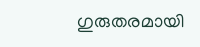ഗുരുതരമായി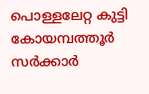പൊള്ളലേറ്റ കുട്ടി കോയമ്പത്തൂർ സർക്കാർ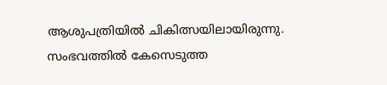ആശുപത്രിയിൽ ചികിത്സയിലായിരുന്നു. സംഭവത്തിൽ കേസെടുത്ത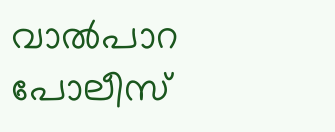വാൽപാറ പോലീസ്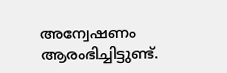അന്വേഷണം ആരംഭിച്ചിട്ടുണ്ട്.